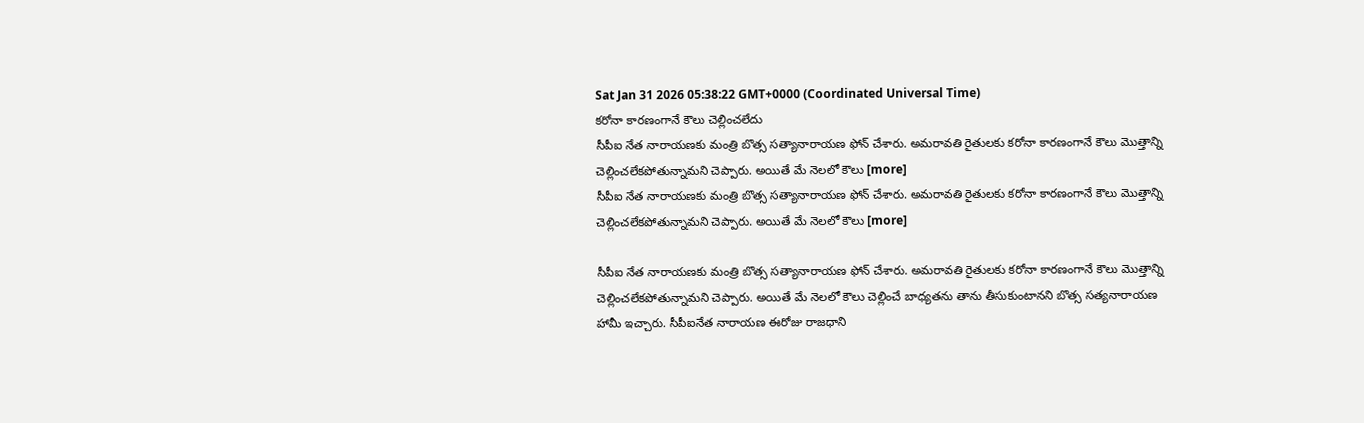Sat Jan 31 2026 05:38:22 GMT+0000 (Coordinated Universal Time)
కరోనా కారణంగానే కౌలు చెల్లించలేదు
సీపీఐ నేత నారాయణకు మంత్రి బొత్స సత్యానారాయణ ఫోన్ చేశారు. అమరావతి రైతులకు కరోనా కారణంగానే కౌలు మొత్తాన్ని చెల్లించలేకపోతున్నామని చెప్పారు. అయితే మే నెలలో కౌలు [more]
సీపీఐ నేత నారాయణకు మంత్రి బొత్స సత్యానారాయణ ఫోన్ చేశారు. అమరావతి రైతులకు కరోనా కారణంగానే కౌలు మొత్తాన్ని చెల్లించలేకపోతున్నామని చెప్పారు. అయితే మే నెలలో కౌలు [more]

సీపీఐ నేత నారాయణకు మంత్రి బొత్స సత్యానారాయణ ఫోన్ చేశారు. అమరావతి రైతులకు కరోనా కారణంగానే కౌలు మొత్తాన్ని చెల్లించలేకపోతున్నామని చెప్పారు. అయితే మే నెలలో కౌలు చెల్లించే బాధ్యతను తాను తీసుకుంటానని బొత్స సత్యనారాయణ హామీ ఇచ్చారు. సీపీఐనేత నారాయణ ఈరోజు రాజధాని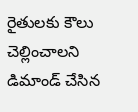రైతులకు కౌలు చెల్లించాలని డిమాండ్ చేసిన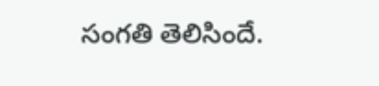సంగతి తెలిసిందే.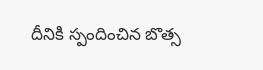దీనికి స్పందించిన బొత్స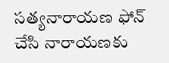సత్యనారాయణ ఫోన్ చేసి నారాయణకు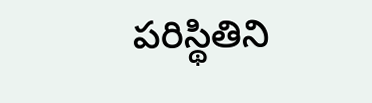పరిస్థితిని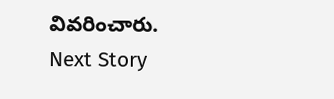వివరించారు.
Next Story